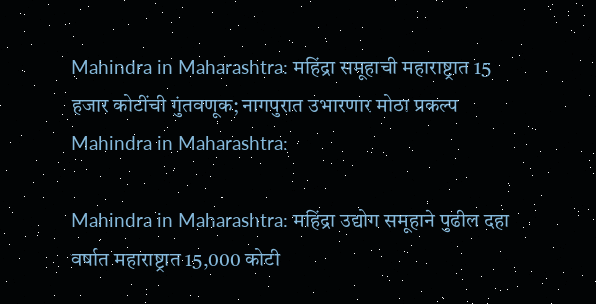Mahindra in Maharashtra: महिंद्रा समूहाची महाराष्ट्रात 15 हजार कोटींची गुंतवणूक; नागपुरात उभारणार मोठा प्रकल्प
Mahindra in Maharashtra:

Mahindra in Maharashtra: महिंद्रा उद्योग समूहाने पुढील दहा वर्षात महाराष्ट्रात 15,000 कोटी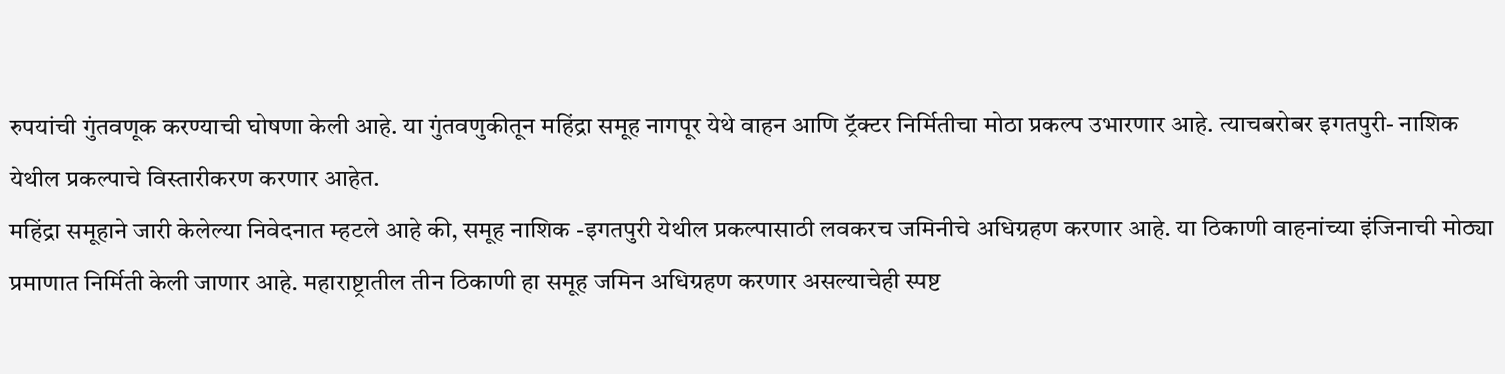रुपयांची गुंतवणूक करण्याची घोषणा केली आहे. या गुंतवणुकीतून महिंद्रा समूह नागपूर येथे वाहन आणि ट्रॅक्टर निर्मितीचा मोठा प्रकल्प उभारणार आहे. त्याचबरोबर इगतपुरी- नाशिक येथील प्रकल्पाचे विस्तारीकरण करणार आहेत.
महिंद्रा समूहाने जारी केलेल्या निवेदनात म्हटले आहे की, समूह नाशिक -इगतपुरी येथील प्रकल्पासाठी लवकरच जमिनीचे अधिग्रहण करणार आहे. या ठिकाणी वाहनांच्या इंजिनाची मोठ्या प्रमाणात निर्मिती केली जाणार आहे. महाराष्ट्रातील तीन ठिकाणी हा समूह जमिन अधिग्रहण करणार असल्याचेही स्पष्ट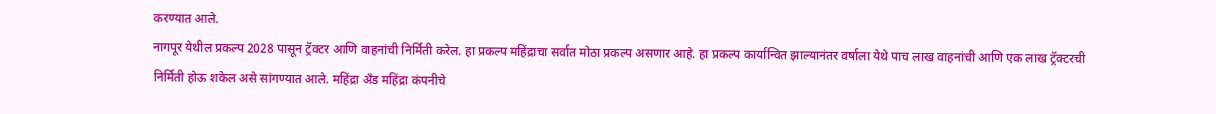करण्यात आले.
नागपूर येथील प्रकल्प 2028 पासून ट्रॅक्टर आणि वाहनांची निर्मिती करेल. हा प्रकल्प महिंद्राचा सर्वात मोठा प्रकल्प असणार आहे. हा प्रकल्प कार्यान्वित झाल्यानंतर वर्षाला येथे पाच लाख वाहनांची आणि एक लाख ट्रॅक्टरची निर्मिती होऊ शकेल असे सांगण्यात आले. महिंद्रा अँड महिंद्रा कंपनीचे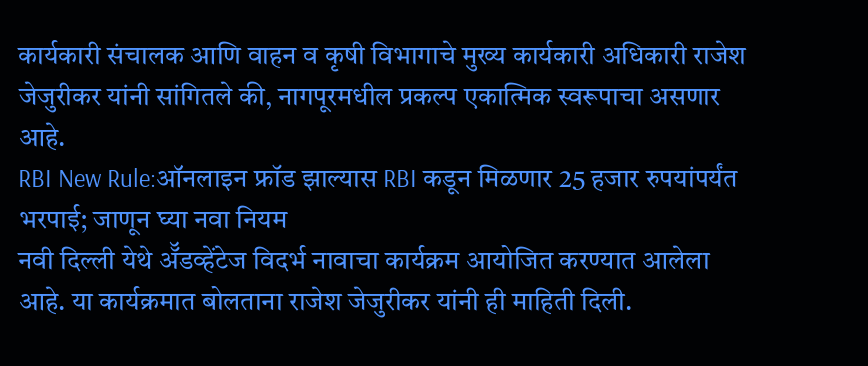कार्यकारी संचालक आणि वाहन व कृषी विभागाचे मुख्य कार्यकारी अधिकारी राजेश जेजुरीकर यांनी सांगितले की, नागपूरमधील प्रकल्प एकात्मिक स्वरूपाचा असणार आहे.
RBI New Rule:ऑनलाइन फ्रॉड झाल्यास RBI कडून मिळणार 25 हजार रुपयांपर्यंत भरपाई; जाणून घ्या नवा नियम
नवी दिल्ली येथे ॲॅडव्हेंटेज विदर्भ नावाचा कार्यक्रम आयोजित करण्यात आलेला आहे. या कार्यक्रमात बोलताना राजेश जेजुरीकर यांनी ही माहिती दिली.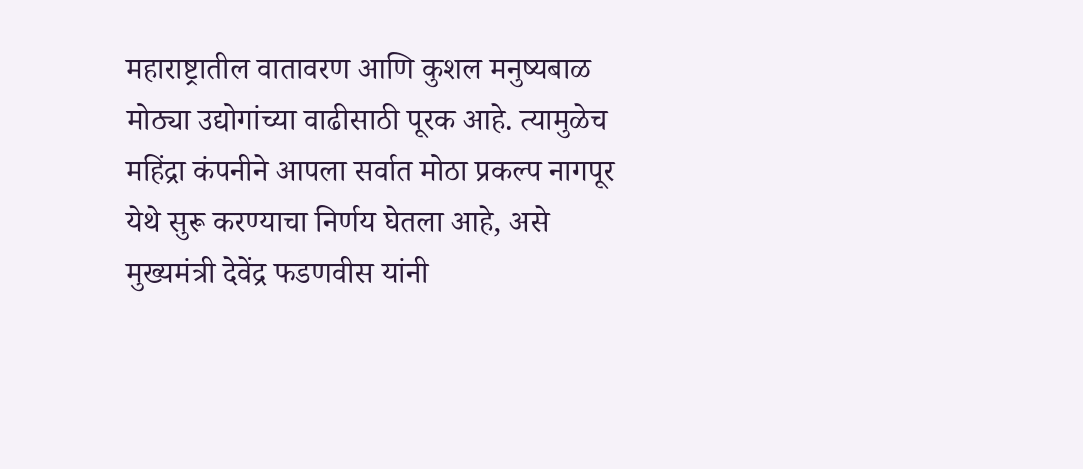महाराष्ट्रातील वातावरण आणि कुशल मनुष्यबाळ मोठ्या उद्योगांच्या वाढीसाठी पूरक आहे. त्यामुळेच महिंद्रा कंपनीने आपला सर्वात मोठा प्रकल्प नागपूर येथे सुरू करण्याचा निर्णय घेतला आहे, असे मुख्यमंत्री देवेंद्र फडणवीस यांनी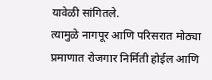यावेळी सांगितले.
त्यामुळे नागपूर आणि परिसरात मोठ्या प्रमाणात रोजगार निर्मिती होईल आणि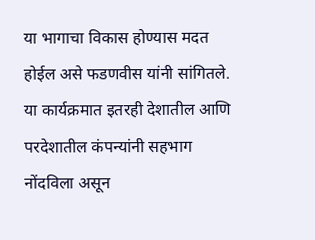या भागाचा विकास होण्यास मदत होईल असे फडणवीस यांनी सांगितले. या कार्यक्रमात इतरही देशातील आणि परदेशातील कंपन्यांनी सहभाग नोंदविला असून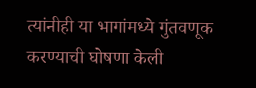त्यांनीही या भागांमध्ये गुंतवणूक करण्याची घोषणा केली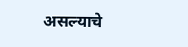असल्याचे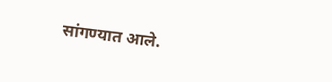सांगण्यात आले.